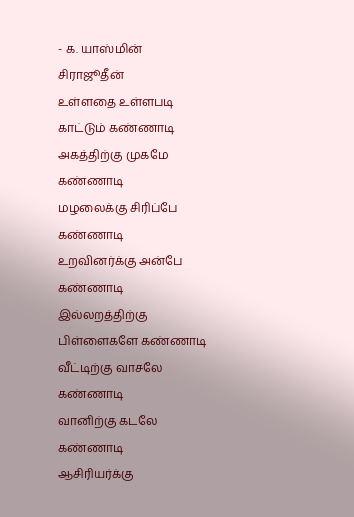- க. யாஸ்மின் சிராஜூதீன்
உள்ளதை உள்ளபடி காட்டும் கண்ணாடி
அகத்திற்கு முகமே கண்ணாடி
மழலைக்கு சிரிப்பே கண்ணாடி
உறவினர்க்கு அன்பே கண்ணாடி
இல்லறத்திற்கு பிள்ளைகளே கண்ணாடி
வீட்டிற்கு வாசலே கண்ணாடி
வானிற்கு கடலே கண்ணாடி
ஆசிரியர்க்கு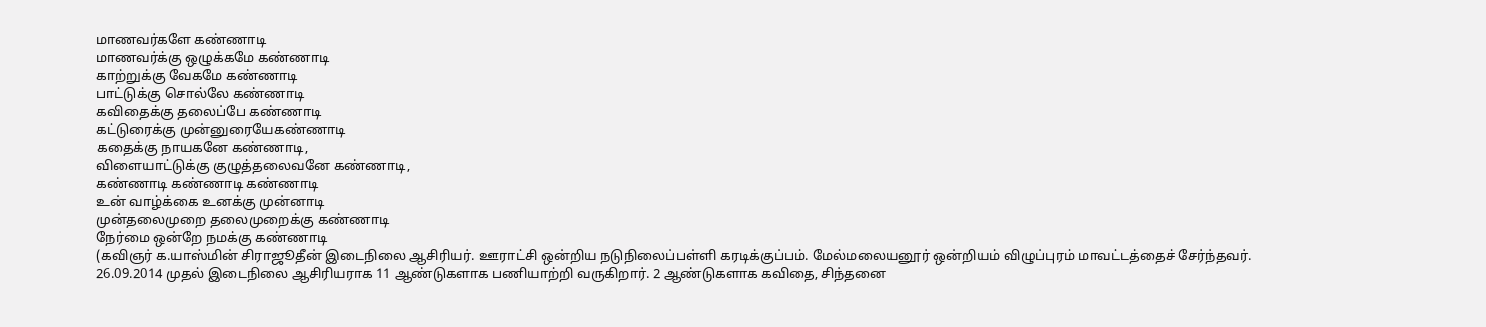மாணவர்களே கண்ணாடி
மாணவர்க்கு ஒழுக்கமே கண்ணாடி
காற்றுக்கு வேகமே கண்ணாடி
பாட்டுக்கு சொல்லே கண்ணாடி
கவிதைக்கு தலைப்பே கண்ணாடி
கட்டுரைக்கு முன்னுரையேகண்ணாடி
கதைக்கு நாயகனே கண்ணாடி,
விளையாட்டுக்கு குழுத்தலைவனே கண்ணாடி,
கண்ணாடி கண்ணாடி கண்ணாடி
உன் வாழ்க்கை உனக்கு முன்னாடி
முன்தலைமுறை தலைமுறைக்கு கண்ணாடி
நேர்மை ஒன்றே நமக்கு கண்ணாடி
(கவிஞர் க.யாஸ்மின் சிராஜூதீன் இடைநிலை ஆசிரியர். ஊராட்சி ஒன்றிய நடுநிலைப்பள்ளி கரடிக்குப்பம். மேல்மலையனூர் ஒன்றியம் விழுப்புரம் மாவட்டத்தைச் சேர்ந்தவர். 26.09.2014 முதல் இடைநிலை ஆசிரியராக 11 ஆண்டுகளாக பணியாற்றி வருகிறார். 2 ஆண்டுகளாக கவிதை, சிந்தனை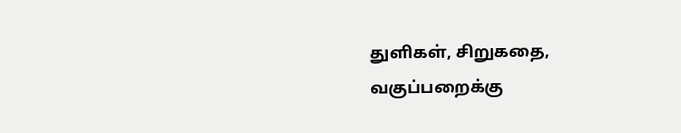துளிகள், சிறுகதை, வகுப்பறைக்கு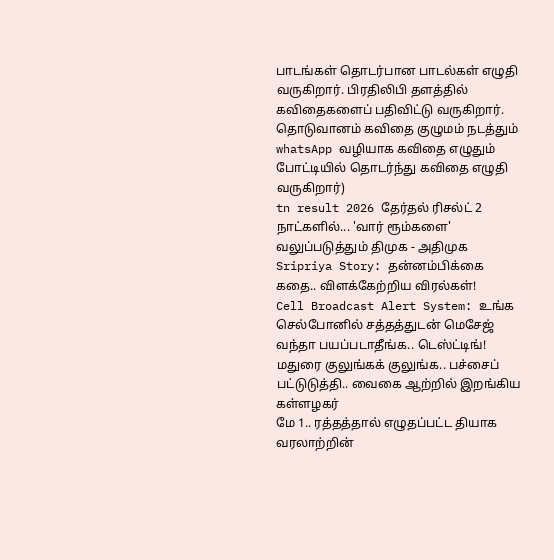பாடங்கள் தொடர்பான பாடல்கள் எழுதி வருகிறார். பிரதிலிபி தளத்தில் கவிதைகளைப் பதிவிட்டு வருகிறார். தொடுவானம் கவிதை குழுமம் நடத்தும் whatsApp வழியாக கவிதை எழுதும் போட்டியில் தொடர்ந்து கவிதை எழுதி வருகிறார்)
tn result 2026 தேர்தல் ரிசல்ட் 2 நாட்களில்... 'வார் ரூம்களை' வலுப்படுத்தும் திமுக - அதிமுக
Sripriya Story: தன்னம்பிக்கை கதை.. விளக்கேற்றிய விரல்கள்!
Cell Broadcast Alert System: உங்க செல்போனில் சத்தத்துடன் மெசேஜ் வந்தா பயப்படாதீங்க.. டெஸ்ட்டிங்!
மதுரை குலுங்கக் குலுங்க.. பச்சைப் பட்டுடுத்தி.. வைகை ஆற்றில் இறங்கிய கள்ளழகர்
மே 1.. ரத்தத்தால் எழுதப்பட்ட தியாக வரலாற்றின்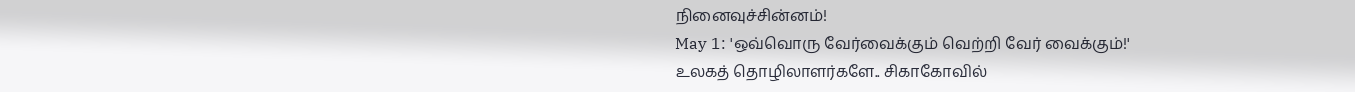நினைவுச்சின்னம்!
May 1: 'ஒவ்வொரு வேர்வைக்கும் வெற்றி வேர் வைக்கும்!'
உலகத் தொழிலாளர்களே.. சிகாகோவில்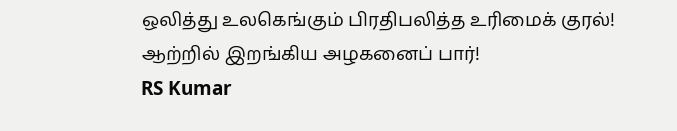ஒலித்து உலகெங்கும் பிரதிபலித்த உரிமைக் குரல்!
ஆற்றில் இறங்கிய அழகனைப் பார்!
RS Kumar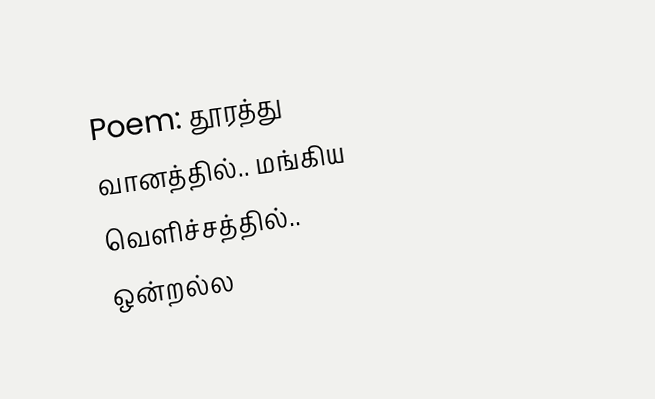Poem: தூரத்து வானத்தில்.. மங்கிய வெளிச்சத்தில்.. ஒன்றல்ல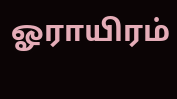ஓராயிரம்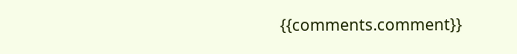{{comments.comment}}